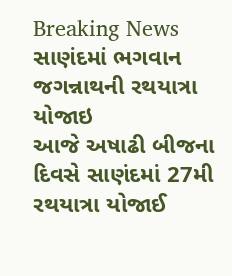Breaking News
સાણંદમાં ભગવાન જગન્નાથની રથયાત્રા યોજાઇ
આજે અષાઢી બીજના દિવસે સાણંદમાં 27મી રથયાત્રા યોજાઈ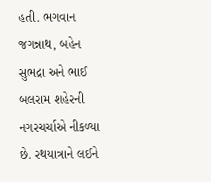હતી. ભગવાન જગન્નાથ, બહેન સુભદ્રા અને ભાઈ બલરામ શહેરની નગરચર્ચાએ નીકળ્યા છે. રથયાત્રાને લઈને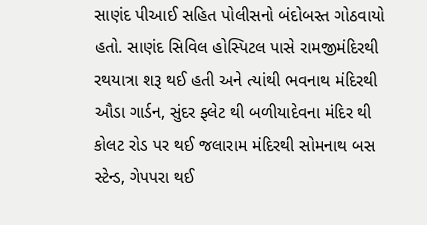સાણંદ પીઆઈ સહિત પોલીસનો બંદોબસ્ત ગોઠવાયો હતો. સાણંદ સિવિલ હોસ્પિટલ પાસે રામજીમંદિરથી રથયાત્રા શરૂ થઈ હતી અને ત્યાંથી ભવનાથ મંદિરથી ઔડા ગાર્ડન, સુંદર ફ્લેટ થી બળીયાદેવના મંદિર થી કોલટ રોડ પર થઈ જલારામ મંદિરથી સોમનાથ બસ સ્ટેન્ડ, ગેપપરા થઈ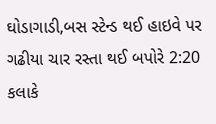ઘોડાગાડી,બસ સ્ટેન્ડ થઈ હાઇવે પર ગઢીયા ચાર રસ્તા થઈ બપોરે 2:20 કલાકે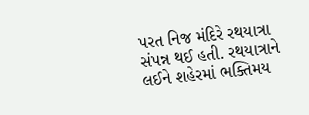પરત નિજ મંદિરે રથયાત્રા સંપન્ન થઈ હતી. રથયાત્રાને લઈને શહેરમાં ભક્તિમય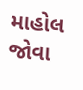માહોલ જોવા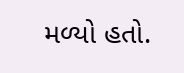મળ્યો હતો.